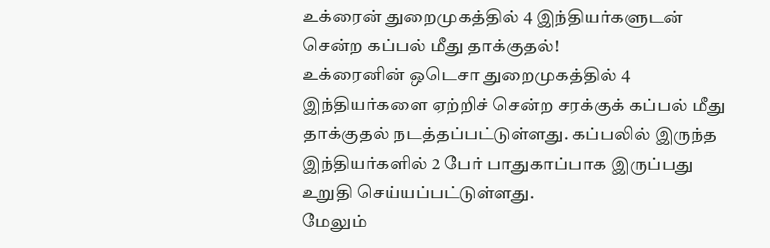உக்ரைன் துறைமுகத்தில் 4 இந்தியர்களுடன் சென்ற கப்பல் மீது தாக்குதல்!
உக்ரைனின் ஒடெசா துறைமுகத்தில் 4 இந்தியர்களை ஏற்றிச் சென்ற சரக்குக் கப்பல் மீது தாக்குதல் நடத்தப்பட்டுள்ளது. கப்பலில் இருந்த இந்தியர்களில் 2 பேர் பாதுகாப்பாக இருப்பது உறுதி செய்யப்பட்டுள்ளது.
மேலும்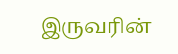இருவரின்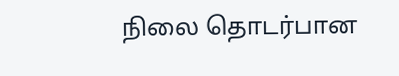நிலை தொடர்பான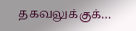தகவலுக்குக்…